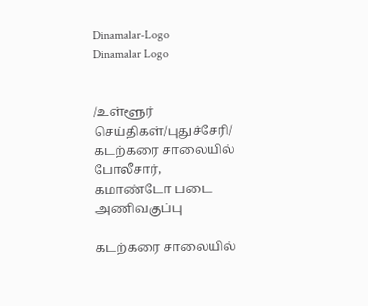Dinamalar-Logo
Dinamalar Logo


/உள்ளூர் செய்திகள்/புதுச்சேரி/ கடற்கரை சாலையில் போலீசார், கமாண்டோ படை அணிவகுப்பு

கடற்கரை சாலையில்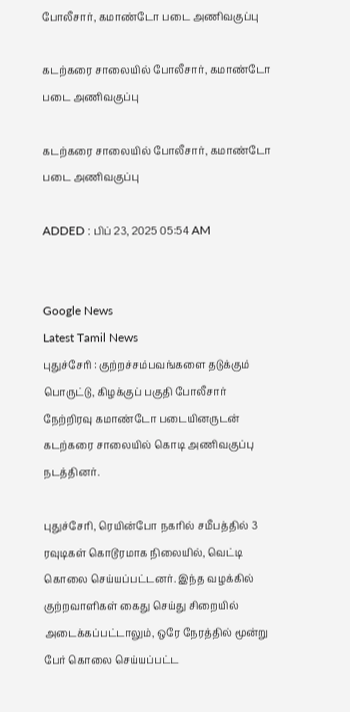போலீசார், கமாண்டோ படை அணிவகுப்பு

கடற்கரை சாலையில் போலீசார், கமாண்டோ படை அணிவகுப்பு

கடற்கரை சாலையில் போலீசார், கமாண்டோ படை அணிவகுப்பு

ADDED : பிப் 23, 2025 05:54 AM


Google News
Latest Tamil News
புதுச்சேரி : குற்றச்சம்பவங்களை தடுக்கும் பொருட்டு, கிழக்குப் பகுதி போலீசார் நேற்றிரவு கமாண்டோ படையினருடன் கடற்கரை சாலையில் கொடி அணிவகுப்பு நடத்தினர்.

புதுச்சேரி, ரெயின்போ நகரில் சமீபத்தில் 3 ரவுடிகள் கொடூரமாக நிலையில், வெட்டி கொலை செய்யப்பட்டனர். இந்த வழக்கில் குற்றவாளிகள் கைது செய்து சிறையில் அடைக்கப்பட்டாலும், ஒரே நேரத்தில் மூன்று பேர் கொலை செய்யப்பட்ட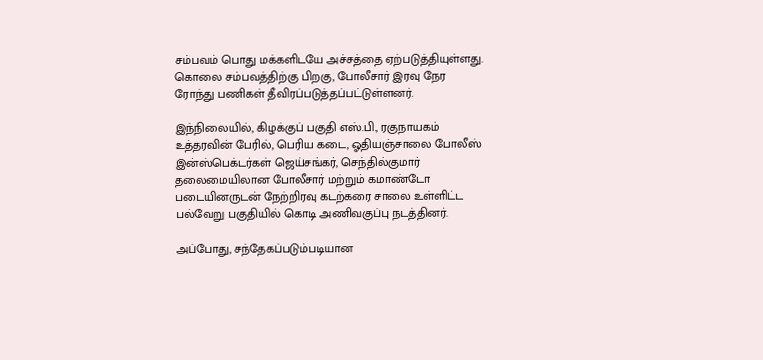சம்பவம் பொது மக்களிடயே அச்சத்தை ஏற்படுத்தியுள்ளது. கொலை சம்பவத்திற்கு பிறகு, போலீசார் இரவு நேர ரோந்து பணிகள் தீவிரப்படுத்தப்பட்டுள்ளனர்.

இந்நிலையில், கிழக்குப் பகுதி எஸ்.பி., ரகுநாயகம் உத்தரவின் பேரில், பெரிய கடை, ஓதியஞ்சாலை போலீஸ் இன்ஸ்பெக்டர்கள் ஜெய்சங்கர், செந்தில்குமார் தலைமையிலான போலீசார் மற்றும் கமாண்டோ படையினருடன் நேற்றிரவு கடற்கரை சாலை உள்ளிட்ட பல்வேறு பகுதியில் கொடி அணிவகுப்பு நடத்தினர்.

அப்போது, சந்தேகப்படும்படியான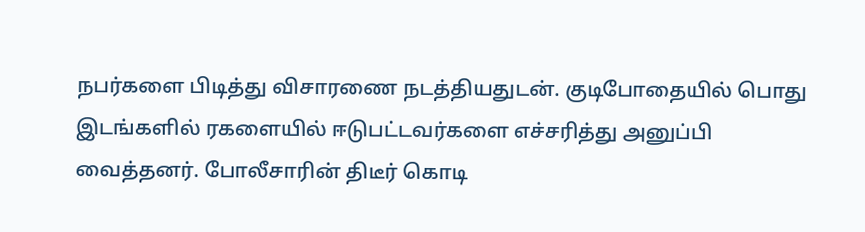நபர்களை பிடித்து விசாரணை நடத்தியதுடன். குடிபோதையில் பொது இடங்களில் ரகளையில் ஈடுபட்டவர்களை எச்சரித்து அனுப்பி வைத்தனர். போலீசாரின் திடீர் கொடி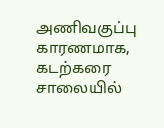அணிவகுப்பு காரணமாக, கடற்கரை சாலையில்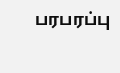பரபரப்பு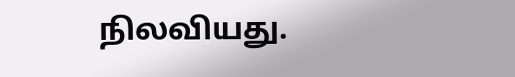நிலவியது.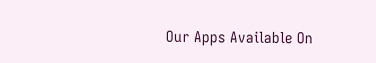Our Apps Available On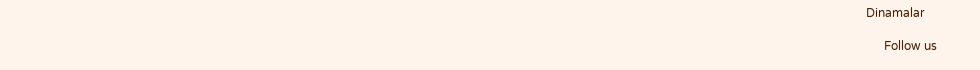Dinamalar

      Follow us